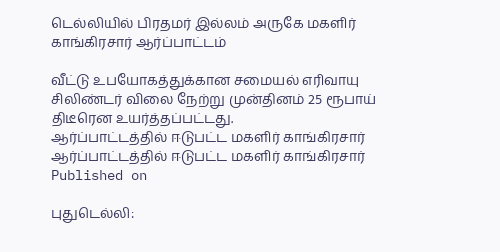டெல்லியில் பிரதமர் இல்லம் அருகே மகளிர் காங்கிரசார் ஆர்ப்பாட்டம்

வீட்டு உபயோகத்துக்கான சமையல் எரிவாயு சிலிண்டர் விலை நேற்று முன்தினம் 25 ரூபாய் திடீரென உயர்த்தப்பட்டது.
ஆர்ப்பாட்டத்தில் ஈடுபட்ட மகளிர் காங்கிரசார்
ஆர்ப்பாட்டத்தில் ஈடுபட்ட மகளிர் காங்கிரசார்
Published on

புதுடெல்லி: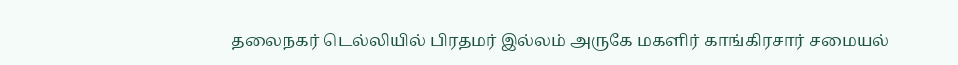தலைநகர் டெல்லியில் பிரதமர் இல்லம் அருகே மகளிர் காங்கிரசார் சமையல்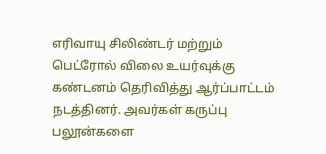எரிவாயு சிலிண்டர் மற்றும் பெட்ரோல் விலை உயர்வுக்கு கண்டனம் தெரிவித்து ஆர்ப்பாட்டம் நடத்தினர். அவர்கள் கருப்பு பலூன்களை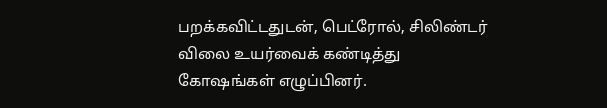பறக்கவிட்டதுடன், பெட்ரோல், சிலிண்டர் விலை உயர்வைக் கண்டித்து கோஷங்கள் எழுப்பினர்.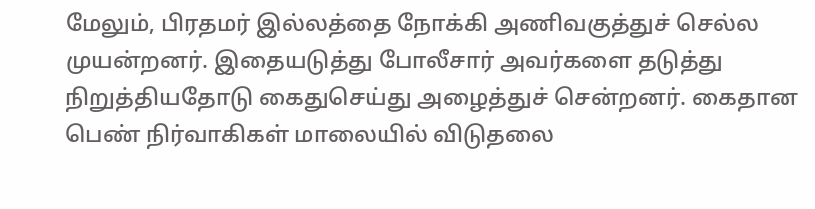மேலும், பிரதமர் இல்லத்தை நோக்கி அணிவகுத்துச் செல்ல முயன்றனர். இதையடுத்து போலீசார் அவர்களை தடுத்து நிறுத்தியதோடு கைதுசெய்து அழைத்துச் சென்றனர். கைதான பெண் நிர்வாகிகள் மாலையில் விடுதலை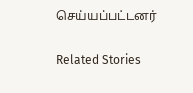செய்யப்பட்டனர்

Related Stories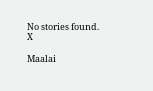No stories found.
X

Maalai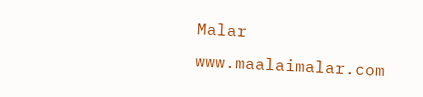Malar
www.maalaimalar.com